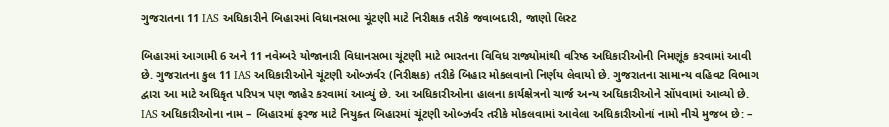ગુજરાતના 11 IAS અધિકારીને બિહારમાં વિધાનસભા ચૂંટણી માટે નિરીક્ષક તરીકે જવાબદારી, જાણો લિસ્ટ

બિહારમાં આગામી 6 અને 11 નવેમ્બરે યોજાનારી વિધાનસભા ચૂંટણી માટે ભારતના વિવિધ રાજ્યોમાંથી વરિષ્ઠ અધિકારીઓની નિમણૂંક કરવામાં આવી છે. ગુજરાતના કુલ 11 IAS અધિકારીઓને ચૂંટણી ઓબ્ઝર્વર (નિરીક્ષક) તરીકે બિહાર મોકલવાનો નિર્ણય લેવાયો છે. ગુજરાતના સામાન્ય વહિવટ વિભાગ દ્વારા આ માટે અધિકૃત પરિપત્ર પણ જાહેર કરવામાં આવ્યું છે. આ અધિકારીઓના હાલના કાર્યક્ષેત્રનો ચાર્જ અન્ય અધિકારીઓને સોંપવામાં આવ્યો છે. IAS અધિકારીઓના નામ – બિહારમાં ફરજ માટે નિયુક્ત બિહારમાં ચૂંટણી ઓબ્ઝર્વર તરીકે મોકલવામાં આવેલા અધિકારીઓનાં નામો નીચે મુજબ છે: –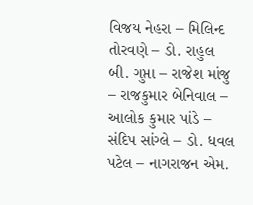વિજય નેહરા – મિલિન્દ તોરવણે – ડો. રાહુલ બી. ગુપ્તા – રાજેશ માંજુ – રાજકુમાર બેનિવાલ – આલોક કુમાર પાંડે – સંદિપ સાંગ્લે – ડો. ધવલ પટેલ – નાગરાજન એમ.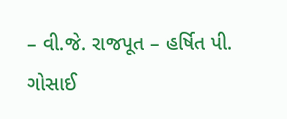– વી.જે. રાજપૂત – હર્ષિત પી. ગોસાઈ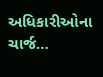અધિકારીઓના ચાર્જ…